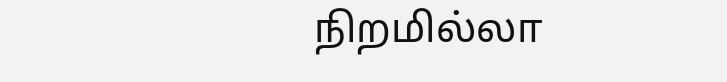நிறமில்லா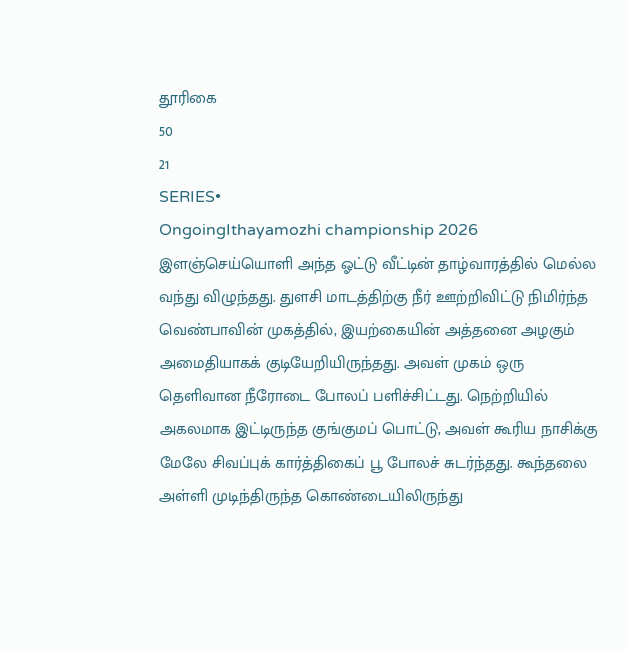தூரிகை
50
21
SERIES•
OngoingIthayamozhi championship 2026
இளஞ்செய்யொளி அந்த ஓட்டு வீட்டின் தாழ்வாரத்தில் மெல்ல வந்து விழுந்தது. துளசி மாடத்திற்கு நீர் ஊற்றிவிட்டு நிமிர்ந்த வெண்பாவின் முகத்தில், இயற்கையின் அத்தனை அழகும் அமைதியாகக் குடியேறியிருந்தது. அவள் முகம் ஒரு தெளிவான நீரோடை போலப் பளிச்சிட்டது. நெற்றியில் அகலமாக இட்டிருந்த குங்குமப் பொட்டு, அவள் கூரிய நாசிக்கு மேலே சிவப்புக் கார்த்திகைப் பூ போலச் சுடர்ந்தது. கூந்தலை அள்ளி முடிந்திருந்த கொண்டையிலிருந்து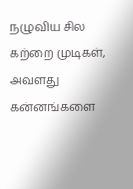நழுவிய சில கற்றை முடிகள், அவளது கன்னங்களை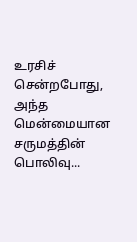உரசிச் சென்றபோது, அந்த மென்மையான சருமத்தின் பொலிவு...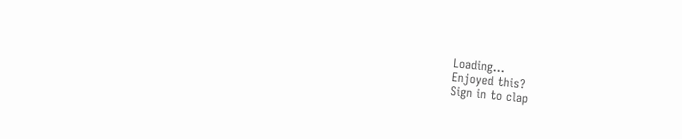Loading...
Enjoyed this?
Sign in to clap